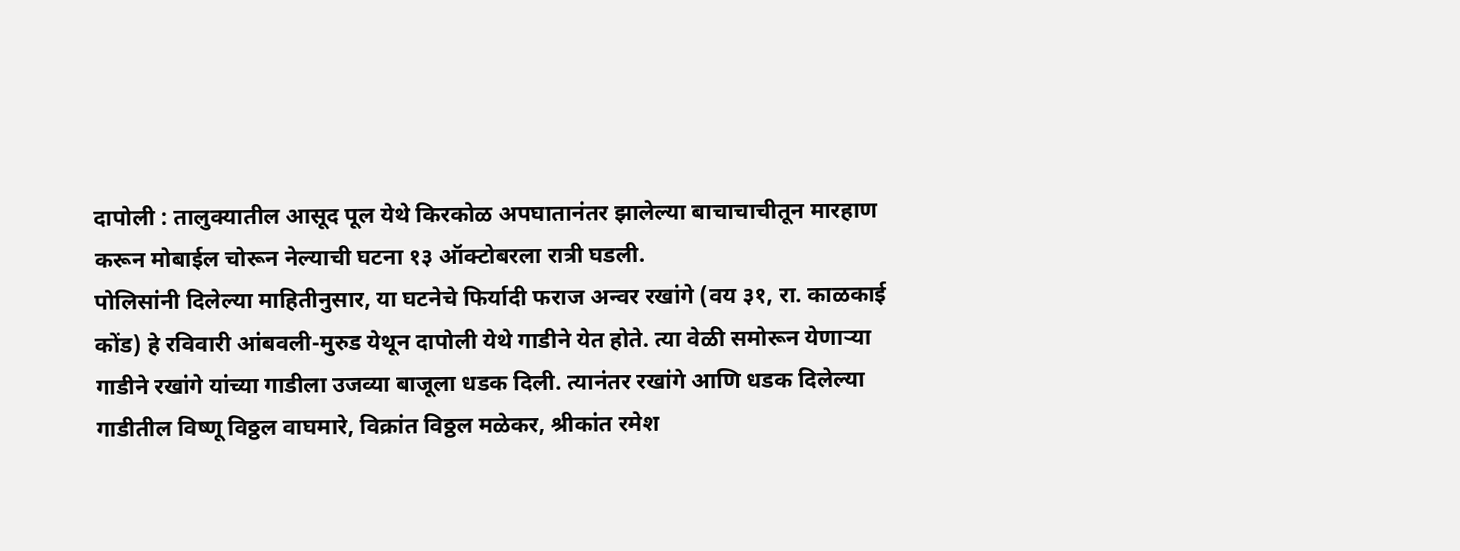दापोली : तालुक्यातील आसूद पूल येथे किरकोळ अपघातानंतर झालेल्या बाचाचाचीतून मारहाण करून मोबाईल चोरून नेल्याची घटना १३ ऑक्टोबरला रात्री घडली.
पोलिसांनी दिलेल्या माहितीनुसार, या घटनेचे फिर्यादी फराज अन्वर रखांगे (वय ३१, रा. काळकाई कोंड) हे रविवारी आंबवली-मुरुड येथून दापोली येथे गाडीने येत होते. त्या वेळी समोरून येणाऱ्या गाडीने रखांगे यांच्या गाडीला उजव्या बाजूला धडक दिली. त्यानंतर रखांगे आणि धडक दिलेल्या गाडीतील विष्णू विठ्ठल वाघमारे, विक्रांत विठ्ठल मळेकर, श्रीकांत रमेश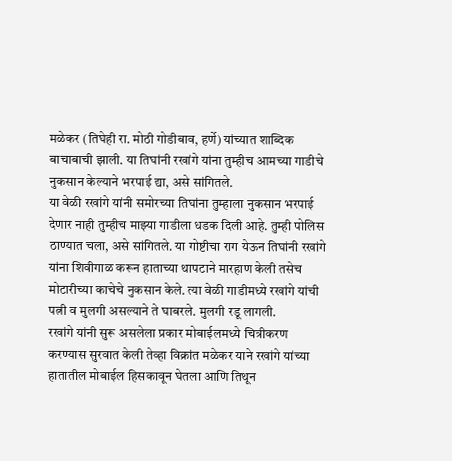मळेकर (तिघेही रा. मोठी गोडीबाव, हर्णे) यांच्यात शाब्दिक बाचाबाची झाली. या तिघांनी रखांगे यांना तुम्हीच आमच्या गाडीचे नुकसान केल्याने भरपाई द्या, असे सांगितले.
या वेळी रखांगे यांनी समोरच्या तिघांना तुम्हाला नुकसान भरपाई देणार नाही तुम्हीच माझ्या गाडीला धडक दिली आहे. तुम्ही पोलिस ठाण्यात चला, असे सांगितले. या गोष्टीचा राग येऊन तिघांनी रखांगे यांना शिवीगाळ करून हाताच्या थापटाने मारहाण केली तसेच मोटारीच्या काचेचे नुकसान केले. त्या वेळी गाडीमध्ये रखांगे यांची पत्नी व मुलगी असल्याने ते घाबरले. मुलगी रडू लागली.
रखांगे यांनी सुरू असलेला प्रकार मोबाईलमध्ये चित्रीकरण करण्यास सुरवात केली तेव्हा विक्रांत मळेकर याने रखांगे यांच्या हातातील मोबाईल हिसकावून घेतला आणि तिथून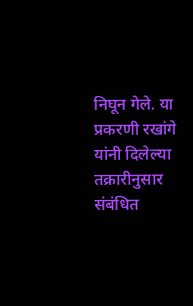निघून गेले. या प्रकरणी रखांगे यांनी दिलेल्या तक्रारीनुसार संबंधित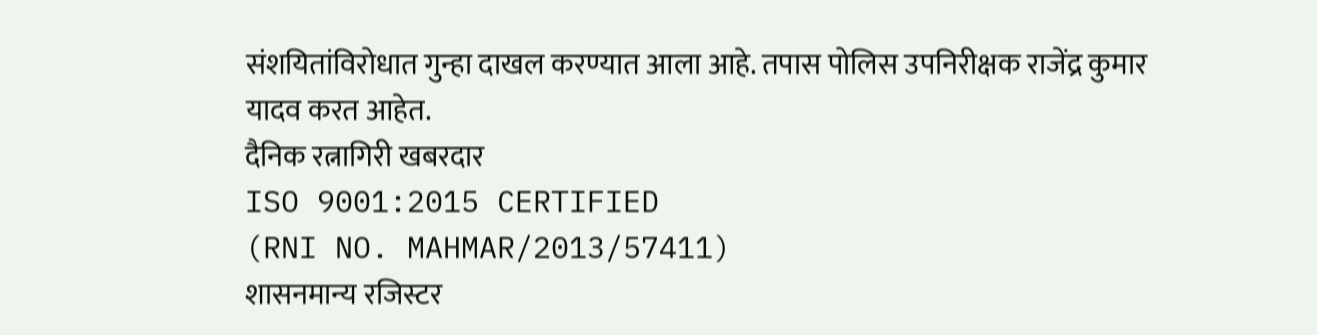संशयितांविरोधात गुन्हा दाखल करण्यात आला आहे. तपास पोलिस उपनिरीक्षक राजेंद्र कुमार यादव करत आहेत.
दैनिक रत्नागिरी खबरदार
ISO 9001:2015 CERTIFIED
(RNI NO. MAHMAR/2013/57411)
शासनमान्य रजिस्टर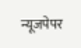न्यूजपेपर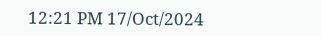12:21 PM 17/Oct/2024